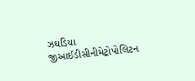ઝઘડિયા જીઆઈડીસીનીમેટ્રોપોલિટન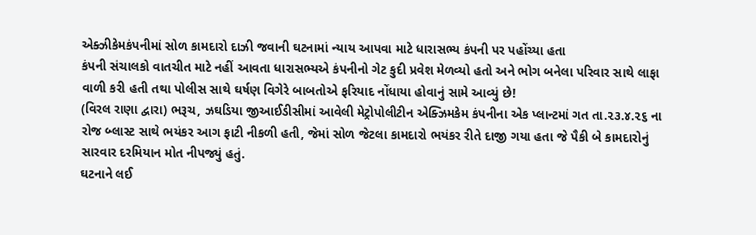એક્ઝીકેમકંપનીમાં સોળ કામદારો દાઝી જવાની ઘટનામાં ન્યાય આપવા માટે ધારાસભ્ય કંપની પર પહોંચ્યા હતા
કંપની સંચાલકો વાતચીત માટે નહીં આવતા ધારાસભ્યએ કંપનીનો ગેટ કુદી પ્રવેશ મેળવ્યો હતો અને ભોગ બનેલા પરિવાર સાથે લાફા વાળી કરી હતી તથા પોલીસ સાથે ઘર્ષણ વિગેરે બાબતોએ ફરિયાદ નોંધાયા હોવાનું સામે આવ્યું છે!
(વિરલ રાણા દ્વારા) ભરૂચ, ઝઘડિયા જીઆઈડીસીમાં આવેલી મેટ્રોપોલીટીન એક્ઝિમકેમ કંપનીના એક પ્લાન્ટમાં ગત તા.૨૩.૪.૨૬ ના રોજ બ્લાસ્ટ સાથે ભયંકર આગ ફાટી નીકળી હતી, જેમાં સોળ જેટલા કામદારો ભયંકર રીતે દાજી ગયા હતા જે પૈકી બે કામદારોનું સારવાર દરમિયાન મોત નીપજ્યું હતું.
ઘટનાને લઈ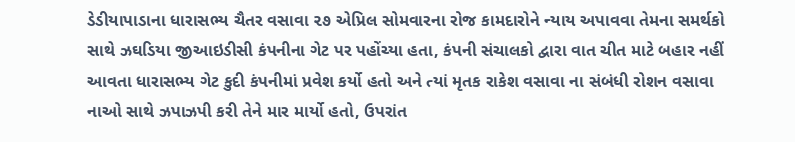ડેડીયાપાડાના ધારાસભ્ય ચૈતર વસાવા ૨૭ એપ્રિલ સોમવારના રોજ કામદારોને ન્યાય અપાવવા તેમના સમર્થકો સાથે ઝઘડિયા જીઆઇડીસી કંપનીના ગેટ પર પહોંચ્યા હતા, કંપની સંચાલકો દ્વારા વાત ચીત માટે બહાર નહીં આવતા ધારાસભ્ય ગેટ કુદી કંપનીમાં પ્રવેશ કર્યો હતો અને ત્યાં મૃતક રાકેશ વસાવા ના સંબંધી રોશન વસાવા નાઓ સાથે ઝપાઝપી કરી તેને માર માર્યો હતો, ઉપરાંત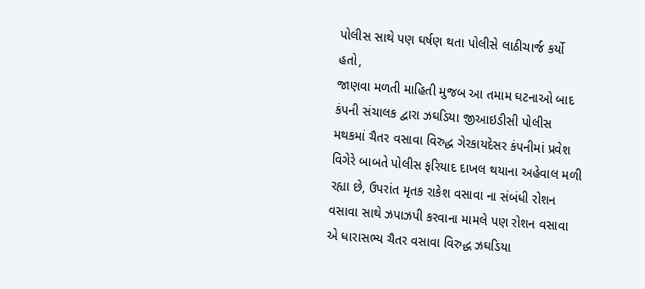પોલીસ સાથે પણ ઘર્ષણ થતા પોલીસે લાઠીચાર્જ કર્યો હતો,
જાણવા મળતી માહિતી મુજબ આ તમામ ઘટનાઓ બાદ કંપની સંચાલક દ્વારા ઝઘડિયા જીઆઇડીસી પોલીસ મથકમાં ચૈતર વસાવા વિરુદ્ધ ગેરકાયદેસર કંપનીમાં પ્રવેશ વિગેરે બાબતે પોલીસ ફરિયાદ દાખલ થયાના અહેવાલ મળી રહ્યા છે, ઉપરાંત મૃતક રાકેશ વસાવા ના સંબંધી રોશન વસાવા સાથે ઝપાઝપી કરવાના મામલે પણ રોશન વસાવા એ ધારાસભ્ય ચૈતર વસાવા વિરુદ્ધ ઝઘડિયા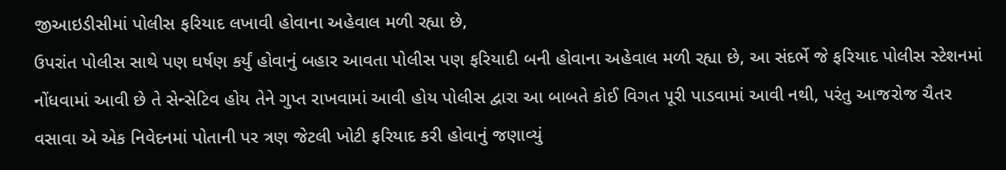જીઆઇડીસીમાં પોલીસ ફરિયાદ લખાવી હોવાના અહેવાલ મળી રહ્યા છે,
ઉપરાંત પોલીસ સાથે પણ ઘર્ષણ કર્યું હોવાનું બહાર આવતા પોલીસ પણ ફરિયાદી બની હોવાના અહેવાલ મળી રહ્યા છે, આ સંદર્ભે જે ફરિયાદ પોલીસ સ્ટેશનમાં નોંધવામાં આવી છે તે સેન્સેટિવ હોય તેને ગુપ્ત રાખવામાં આવી હોય પોલીસ દ્વારા આ બાબતે કોઈ વિગત પૂરી પાડવામાં આવી નથી, પરંતુ આજરોજ ચૈતર વસાવા એ એક નિવેદનમાં પોતાની પર ત્રણ જેટલી ખોટી ફરિયાદ કરી હોવાનું જણાવ્યું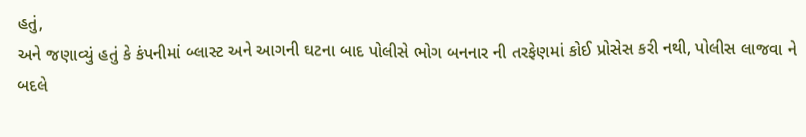હતું,
અને જણાવ્યું હતું કે કંપનીમાં બ્લાસ્ટ અને આગની ઘટના બાદ પોલીસે ભોગ બનનાર ની તરફેણમાં કોઈ પ્રોસેસ કરી નથી, પોલીસ લાજવા ને બદલે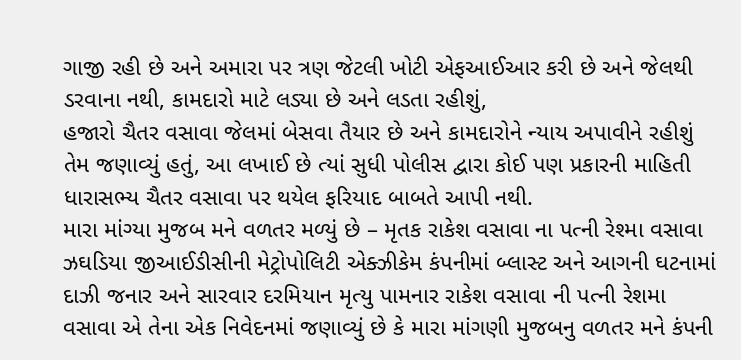ગાજી રહી છે અને અમારા પર ત્રણ જેટલી ખોટી એફઆઈઆર કરી છે અને જેલથી ડરવાના નથી, કામદારો માટે લડ્યા છે અને લડતા રહીશું,
હજારો ચૈતર વસાવા જેલમાં બેસવા તૈયાર છે અને કામદારોને ન્યાય અપાવીને રહીશું તેમ જણાવ્યું હતું, આ લખાઈ છે ત્યાં સુધી પોલીસ દ્વારા કોઈ પણ પ્રકારની માહિતી ધારાસભ્ય ચૈતર વસાવા પર થયેલ ફરિયાદ બાબતે આપી નથી.
મારા માંગ્યા મુજબ મને વળતર મળ્યું છે – મૃતક રાકેશ વસાવા ના પત્ની રેશ્મા વસાવા
ઝઘડિયા જીઆઈડીસીની મેટ્રોપોલિટી એક્ઝીકેમ કંપનીમાં બ્લાસ્ટ અને આગની ઘટનામાં દાઝી જનાર અને સારવાર દરમિયાન મૃત્યુ પામનાર રાકેશ વસાવા ની પત્ની રેશમા વસાવા એ તેના એક નિવેદનમાં જણાવ્યું છે કે મારા માંગણી મુજબનુ વળતર મને કંપની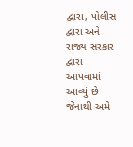દ્વારા, પોલીસ દ્વારા અને રાજ્ય સરકાર દ્વારા આપવામાં આવ્યું છે જેનાથી અમે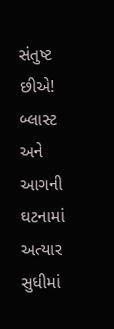સંતુષ્ટ છીએ!
બ્લાસ્ટ અને આગની ઘટનામાં અત્યાર સુધીમાં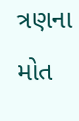ત્રણના મોત